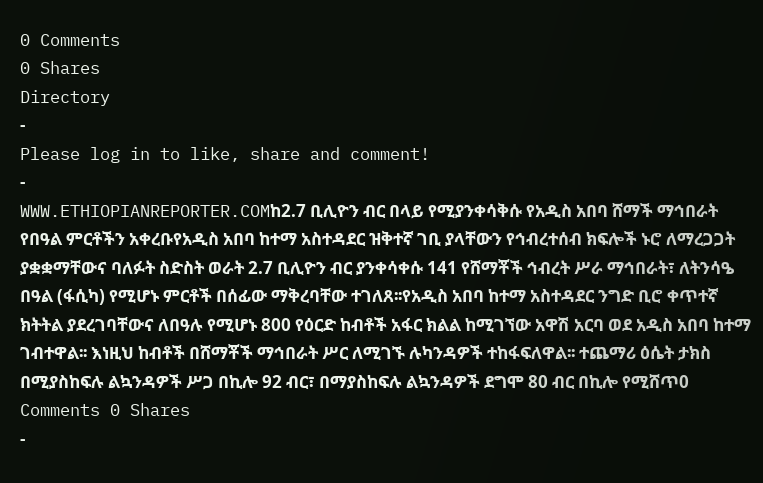0 Comments
0 Shares
Directory
-
Please log in to like, share and comment!
-
WWW.ETHIOPIANREPORTER.COMከ2.7 ቢሊዮን ብር በላይ የሚያንቀሳቅሱ የአዲስ አበባ ሸማች ማኅበራት የበዓል ምርቶችን አቀረቡየአዲስ አበባ ከተማ አስተዳደር ዝቅተኛ ገቢ ያላቸውን የኅብረተሰብ ክፍሎች ኑሮ ለማረጋጋት ያቋቋማቸውና ባለፉት ስድስት ወራት 2.7 ቢሊዮን ብር ያንቀሳቀሱ 141 የሸማቾች ኅብረት ሥራ ማኅበራት፣ ለትንሳዔ በዓል (ፋሲካ) የሚሆኑ ምርቶች በሰፊው ማቅረባቸው ተገለጸ፡፡የአዲስ አበባ ከተማ አስተዳደር ንግድ ቢሮ ቀጥተኛ ክትትል ያደረገባቸውና ለበዓሉ የሚሆኑ 800 የዕርድ ከብቶች አፋር ክልል ከሚገኘው አዋሽ አርባ ወደ አዲስ አበባ ከተማ ገብተዋል፡፡ እነዚህ ከብቶች በሸማቾች ማኅበራት ሥር ለሚገኙ ሉካንዳዎች ተከፋፍለዋል፡፡ ተጨማሪ ዕሴት ታክስ በሚያስከፍሉ ልኳንዳዎች ሥጋ በኪሎ 92 ብር፣ በማያስከፍሉ ልኳንዳዎች ደግሞ 80 ብር በኪሎ የሚሸጥ0 Comments 0 Shares
-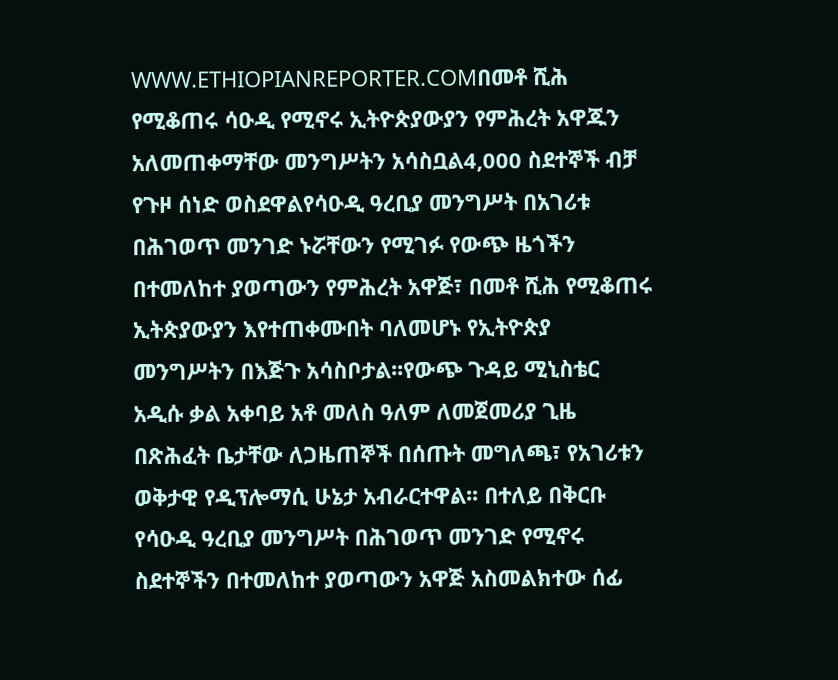WWW.ETHIOPIANREPORTER.COMበመቶ ሺሕ የሚቆጠሩ ሳዑዲ የሚኖሩ ኢትዮጵያውያን የምሕረት አዋጁን አለመጠቀማቸው መንግሥትን አሳስቧል4,000 ስደተኞች ብቻ የጉዞ ሰነድ ወስደዋልየሳዑዲ ዓረቢያ መንግሥት በአገሪቱ በሕገወጥ መንገድ ኑሯቸውን የሚገፉ የውጭ ዜጎችን በተመለከተ ያወጣውን የምሕረት አዋጅ፣ በመቶ ሺሕ የሚቆጠሩ ኢትጵያውያን እየተጠቀሙበት ባለመሆኑ የኢትዮጵያ መንግሥትን በእጅጉ አሳስቦታል፡፡የውጭ ጉዳይ ሚኒስቴር አዲሱ ቃል አቀባይ አቶ መለስ ዓለም ለመጀመሪያ ጊዜ በጽሕፈት ቤታቸው ለጋዜጠኞች በሰጡት መግለጫ፣ የአገሪቱን ወቅታዊ የዲፕሎማሲ ሁኔታ አብራርተዋል፡፡ በተለይ በቅርቡ የሳዑዲ ዓረቢያ መንግሥት በሕገወጥ መንገድ የሚኖሩ ስደተኞችን በተመለከተ ያወጣውን አዋጅ አስመልክተው ሰፊ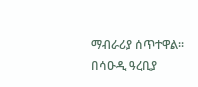ማብራሪያ ሰጥተዋል፡፡በሳዑዲ ዓረቢያ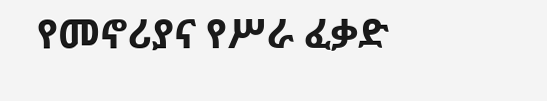የመኖሪያና የሥራ ፈቃድ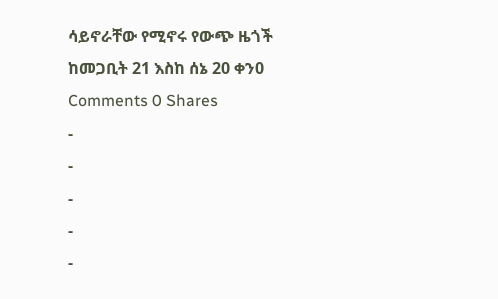ሳይኖራቸው የሚኖሩ የውጭ ዜጎች ከመጋቢት 21 እስከ ሰኔ 20 ቀን0 Comments 0 Shares
-
-
-
-
-